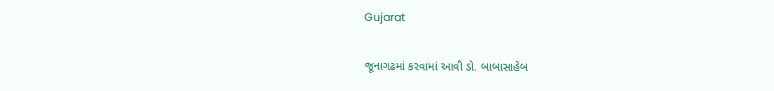Gujarat

જૂનાગઢમાં કરવામાં આવી ડો. બાબાસાહેબ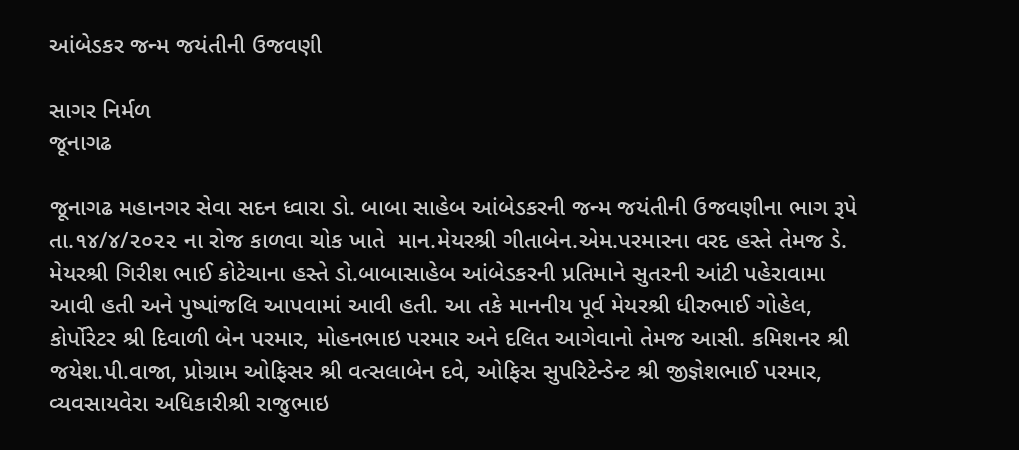આંબેડકર જન્મ જયંતીની ઉજવણી

સાગર નિર્મળ
જૂનાગઢ

જૂનાગઢ મહાનગર સેવા સદન ધ્વારા ડો. બાબા સાહેબ આંબેડકરની જન્મ જયંતીની ઉજવણીના ભાગ રૂપે તા.૧૪/૪/૨૦૨૨ ના રોજ કાળવા ચોક ખાતે  માન.મેયરશ્રી ગીતાબેન.એમ.પરમારના વરદ હસ્તે તેમજ ડે. મેયરશ્રી ગિરીશ ભાઈ કોટેચાના હસ્તે ડો.બાબાસાહેબ આંબેડકરની પ્રતિમાને સુતરની આંટી પહેરાવામા આવી હતી અને પુષ્પાંજલિ આપવામાં આવી હતી. આ તકે માનનીય પૂર્વ મેયરશ્રી ધીરુભાઈ ગોહેલ, કોર્પોરેટર શ્રી દિવાળી બેન પરમાર, મોહનભાઇ પરમાર અને દલિત આગેવાનો તેમજ આસી. કમિશનર શ્રી જયેશ.પી.વાજા, પ્રોગ્રામ ઓફિસર શ્રી વત્સલાબેન દવે, ઓફિસ સુપરિટેન્ડેન્ટ શ્રી જીજ્ઞેશભાઈ પરમાર, વ્યવસાયવેરા અધિકારીશ્રી રાજુભાઇ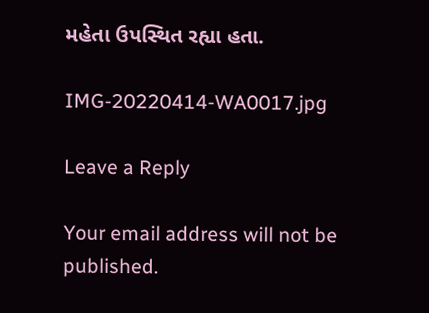મહેતા ઉપસ્થિત રહ્યા હતા.

IMG-20220414-WA0017.jpg

Leave a Reply

Your email address will not be published.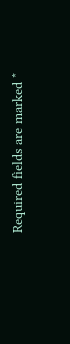Required fields are marked *